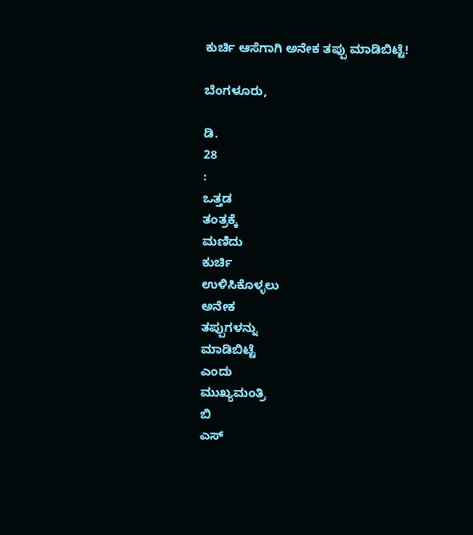ಕುರ್ಚಿ ಆಸೆಗಾಗಿ ಅನೇಕ ತಪ್ಪು ಮಾಡಿಬಿಟ್ಟೆ!

ಬೆಂಗಳೂರು,

ಡಿ.
28
:
ಒತ್ತಡ
ತಂತ್ರಕ್ಕೆ
ಮಣಿದು
ಕುರ್ಚಿ
ಉಳಿಸಿಕೊಳ್ಳಲು
ಅನೇಕ
ತಪ್ಪುಗಳನ್ನು
ಮಾಡಿಬಿಟ್ಟೆ
ಎಂದು
ಮುಖ್ಯಮಂತ್ರಿ
ಬಿ
ಎಸ್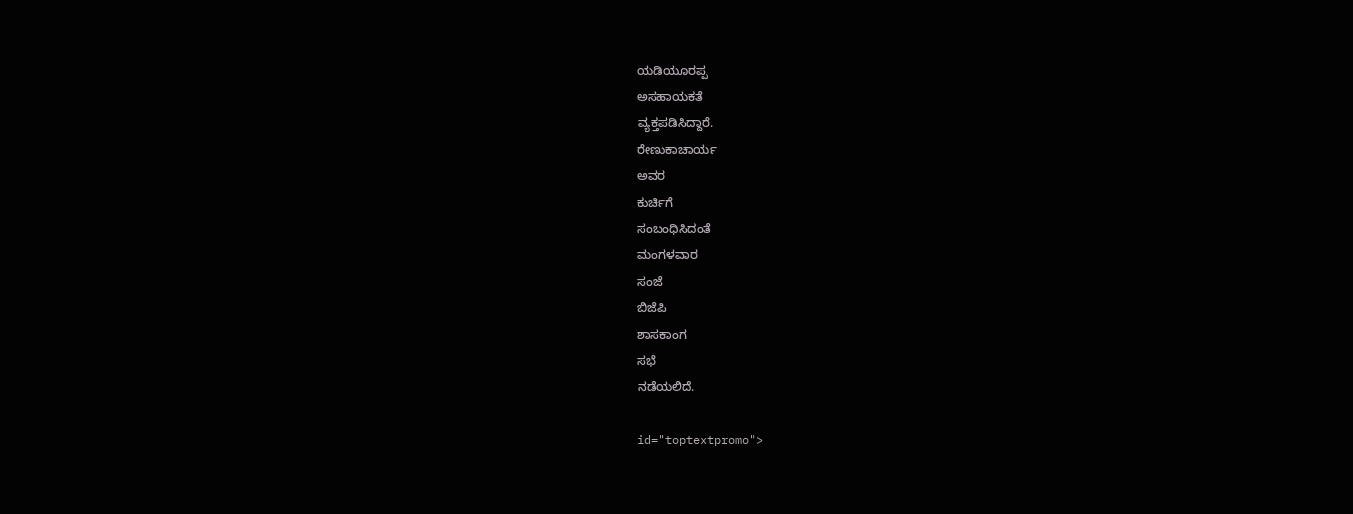ಯಡಿಯೂರಪ್ಪ
ಅಸಹಾಯಕತೆ
ವ್ಯಕ್ತಪಡಿಸಿದ್ದಾರೆ.
ರೇಣುಕಾಚಾರ್ಯ
ಅವರ
ಕುರ್ಚಿಗೆ
ಸಂಬಂಧಿಸಿದಂತೆ
ಮಂಗಳವಾರ
ಸಂಜೆ
ಬಿಜೆಪಿ
ಶಾಸಕಾಂಗ
ಸಭೆ
ನಡೆಯಲಿದೆ.

id="toptextpromo">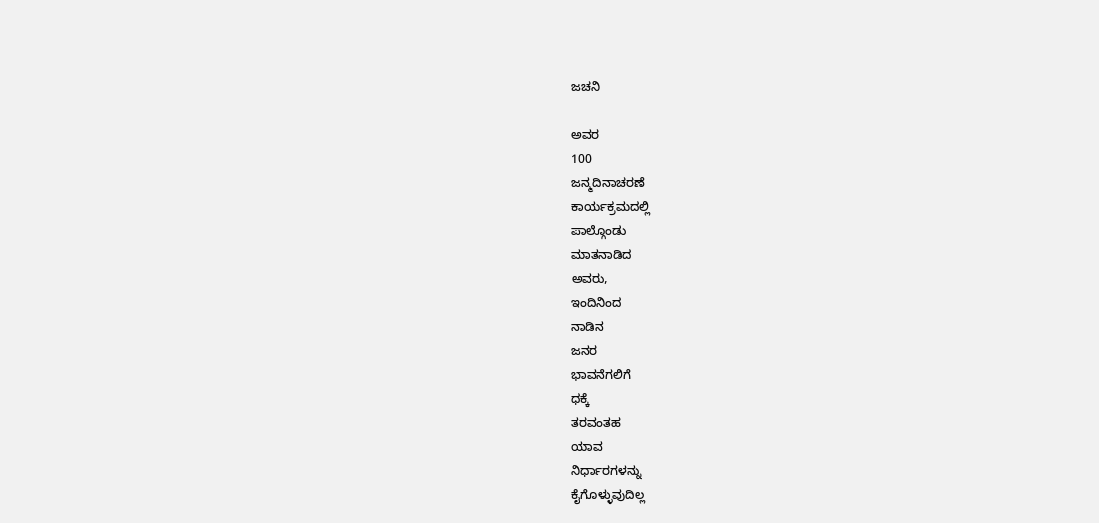ಜಚನಿ

ಅವರ
100
ಜನ್ಮದಿನಾಚರಣೆ
ಕಾರ್ಯಕ್ರಮದಲ್ಲಿ
ಪಾಲ್ಗೊಂಡು
ಮಾತನಾಡಿದ
ಅವರು,
ಇಂದಿನಿಂದ
ನಾಡಿನ
ಜನರ
ಭಾವನೆಗಲಿಗೆ
ಧಕ್ಕೆ
ತರವಂತಹ
ಯಾವ
ನಿರ್ಧಾರಗಳನ್ನು
ಕೈಗೊಳ್ಳುವುದಿಲ್ಲ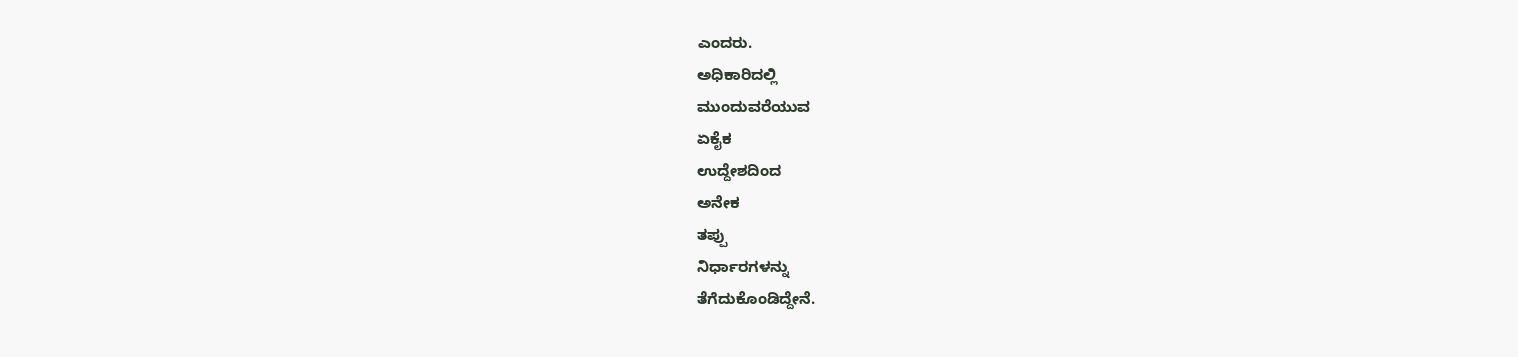ಎಂದರು.
ಅಧಿಕಾರಿದಲ್ಲಿ
ಮುಂದುವರೆಯುವ
ಏಕೈಕ
ಉದ್ದೇಶದಿಂದ
ಅನೇಕ
ತಪ್ಪು
ನಿರ್ಧಾರಗಳನ್ನು
ತೆಗೆದುಕೊಂಡಿದ್ದೇನೆ.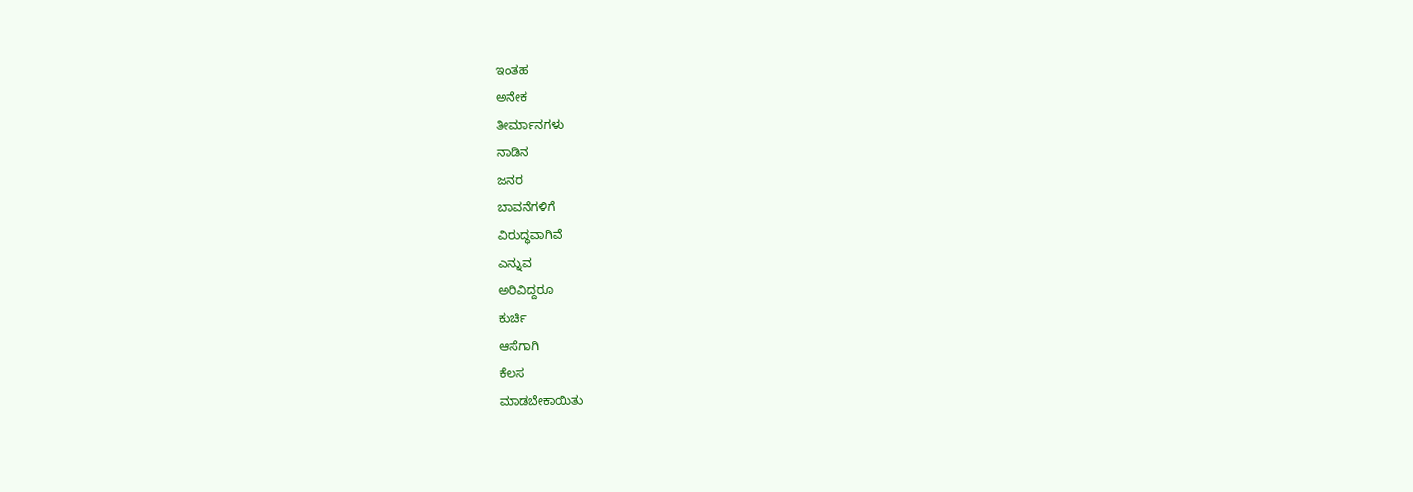ಇಂತಹ
ಅನೇಕ
ತೀರ್ಮಾನಗಳು
ನಾಡಿನ
ಜನರ
ಬಾವನೆಗಳಿಗೆ
ವಿರುದ್ಧವಾಗಿವೆ
ಎನ್ನುವ
ಅರಿವಿದ್ದರೂ
ಕುರ್ಚಿ
ಆಸೆಗಾಗಿ
ಕೆಲಸ
ಮಾಡಬೇಕಾಯಿತು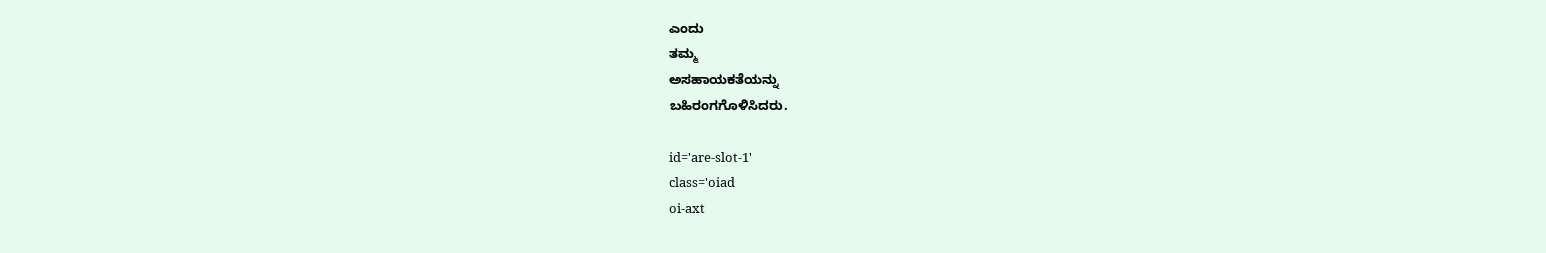ಎಂದು
ತಮ್ಮ
ಅಸಹಾಯಕತೆಯನ್ನು
ಬಹಿರಂಗಗೊಳಿಸಿದರು.

id='are-slot-1'
class='oiad
oi-axt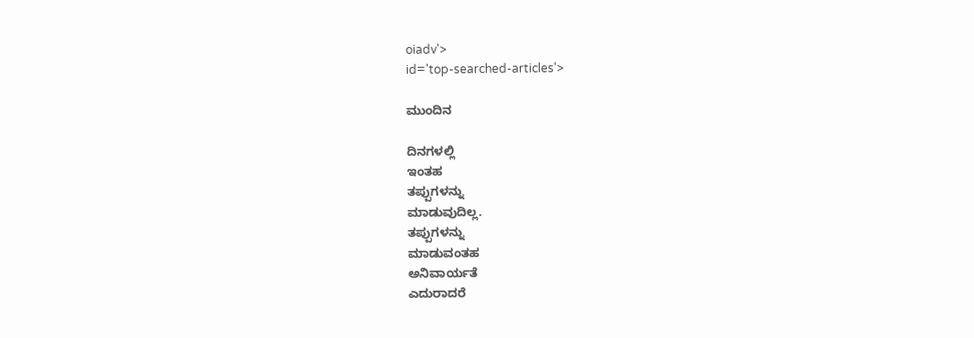oiadv'>
id='top-searched-articles'>

ಮುಂದಿನ

ದಿನಗಳಲ್ಲಿ
ಇಂತಹ
ತಪ್ಪುಗಳನ್ನು
ಮಾಡುವುದಿಲ್ಲ.
ತಪ್ಪುಗಳನ್ನು
ಮಾಡುವಂತಹ
ಅನಿವಾರ್ಯತೆ
ಎದುರಾದರೆ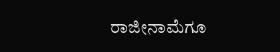ರಾಜೀನಾಮೆಗೂ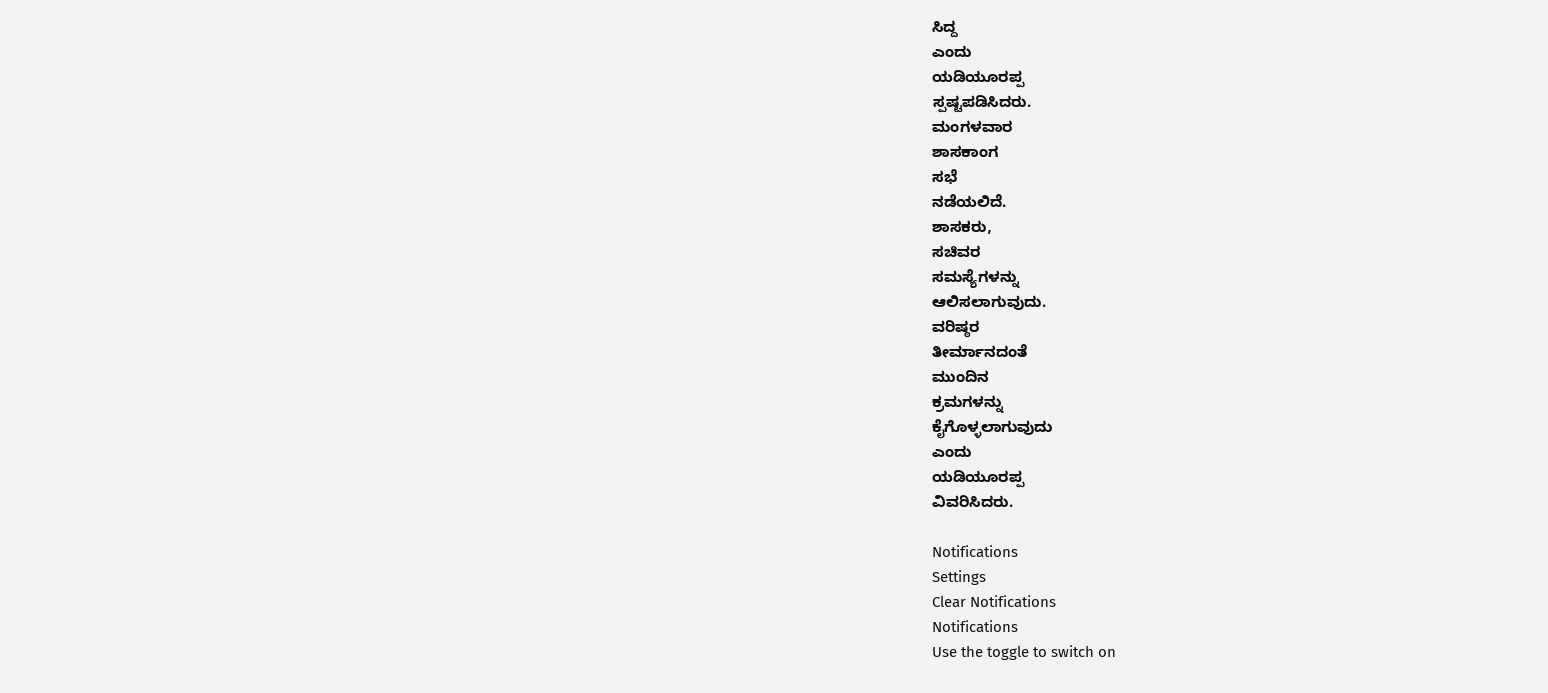ಸಿದ್ದ
ಎಂದು
ಯಡಿಯೂರಪ್ಪ
ಸ್ಪಷ್ಟಪಡಿಸಿದರು.
ಮಂಗಳವಾರ
ಶಾಸಕಾಂಗ
ಸಭೆ
ನಡೆಯಲಿದೆ.
ಶಾಸಕರು,
ಸಚಿವರ
ಸಮಸ್ಯೆಗಳನ್ನು
ಆಲಿಸಲಾಗುವುದು.
ವರಿಷ್ಠರ
ತೀರ್ಮಾನದಂತೆ
ಮುಂದಿನ
ಕ್ರಮಗಳನ್ನು
ಕೈಗೊಳ್ಳಲಾಗುವುದು
ಎಂದು
ಯಡಿಯೂರಪ್ಪ
ವಿವರಿಸಿದರು.

Notifications
Settings
Clear Notifications
Notifications
Use the toggle to switch on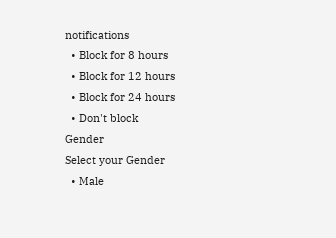notifications
  • Block for 8 hours
  • Block for 12 hours
  • Block for 24 hours
  • Don't block
Gender
Select your Gender
  • Male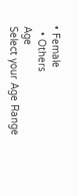• Female
  • Others
Age
Select your Age Range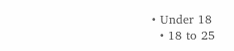• Under 18
  • 18 to 25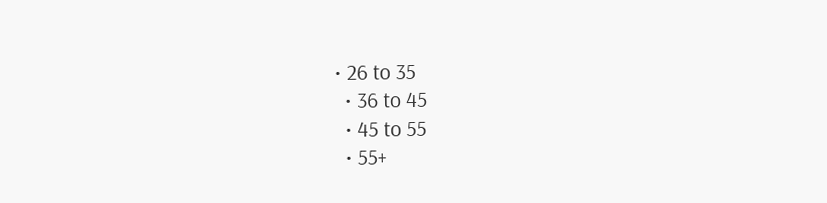• 26 to 35
  • 36 to 45
  • 45 to 55
  • 55+